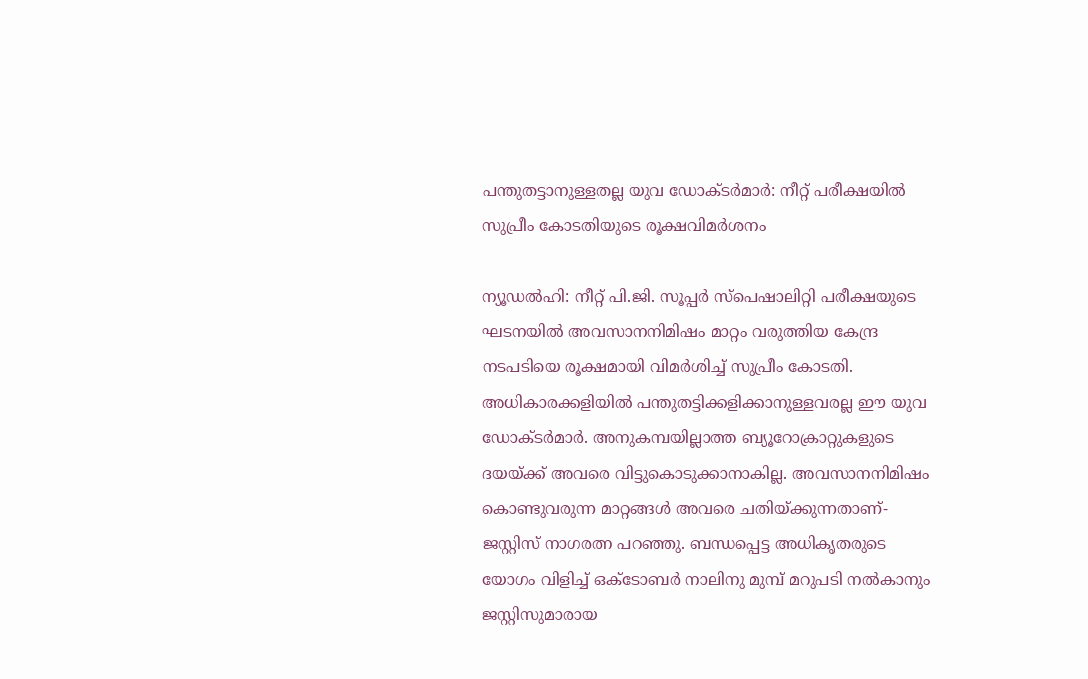പന്തുതട്ടാനുള്ളതല്ല യുവ ഡോക്ടര്‍മാര്‍: നീറ്റ് പരീക്ഷയില്‍ സുപ്രീം കോടതിയുടെ രൂക്ഷവിമര്‍ശനം

ന്യൂഡല്‍ഹി: നീറ്റ് പി.ജി. സൂപ്പര്‍ സ്പെഷാലിറ്റി പരീക്ഷയുടെ ഘടനയില്‍ അവസാനനിമിഷം മാറ്റം വരുത്തിയ കേന്ദ്ര നടപടിയെ രൂക്ഷമായി വിമര്‍ശിച്ച് സുപ്രീം കോടതി. അധികാരക്കളിയില്‍ പന്തുതട്ടിക്കളിക്കാനുള്ളവരല്ല ഈ യുവ ഡോക്ടര്‍മാര്‍. അനുകമ്പയില്ലാത്ത ബ്യൂറോക്രാറ്റുകളുടെ ദയയ്ക്ക് അവരെ വിട്ടുകൊടുക്കാനാകില്ല. അവസാനനിമിഷം കൊണ്ടുവരുന്ന മാറ്റങ്ങള്‍ അവരെ ചതിയ്ക്കുന്നതാണ്-ജസ്റ്റിസ് നാഗരത്ന പറഞ്ഞു. ബന്ധപ്പെട്ട അധികൃതരുടെ യോഗം വിളിച്ച് ഒക്ടോബര്‍ നാലിനു മുമ്പ് മറുപടി നല്‍കാനും ജസ്റ്റിസുമാരായ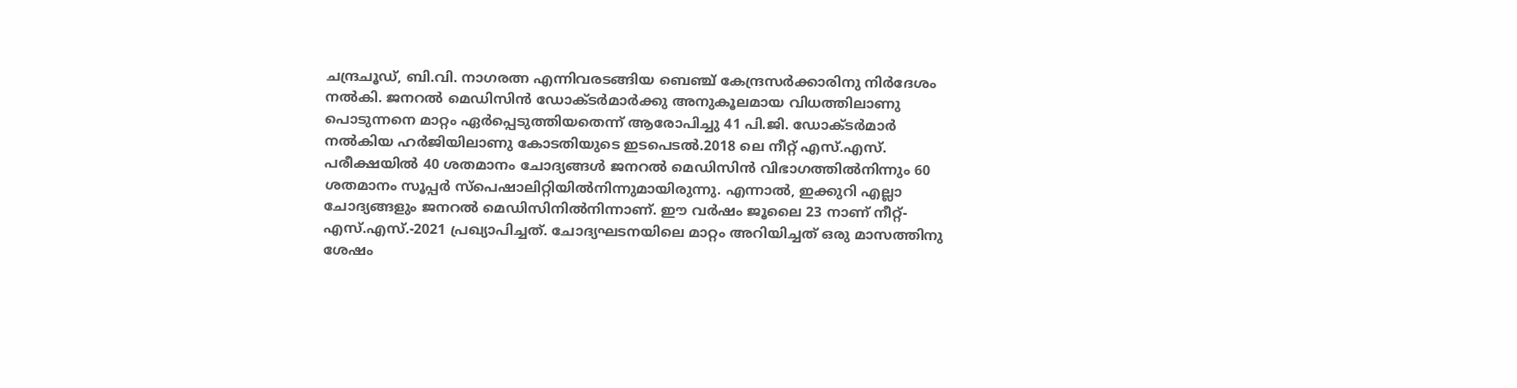ചന്ദ്രചൂഡ്, ബി.വി. നാഗരത്ന എന്നിവരടങ്ങിയ ബെഞ്ച് കേന്ദ്രസര്‍ക്കാരിനു നിര്‍ദേശം നല്‍കി. ജനറല്‍ മെഡിസിന്‍ ഡോക്ടര്‍മാര്‍ക്കു അനുകൂലമായ വിധത്തിലാണു പൊടുന്നനെ മാറ്റം ഏര്‍പ്പെടുത്തിയതെന്ന് ആരോപിച്ചു 41 പി.ജി. ഡോക്ടര്‍മാര്‍ നല്‍കിയ ഹര്‍ജിയിലാണു കോടതിയുടെ ഇടപെടല്‍.2018 ലെ നീറ്റ് എസ്.എസ്. പരീക്ഷയില്‍ 40 ശതമാനം ചോദ്യങ്ങള്‍ ജനറല്‍ മെഡിസിന്‍ വിഭാഗത്തില്‍നിന്നും 60 ശതമാനം സൂപ്പര്‍ സ്പെഷാലിറ്റിയില്‍നിന്നുമായിരുന്നു. എന്നാല്‍, ഇക്കുറി എല്ലാ ചോദ്യങ്ങളും ജനറല്‍ മെഡിസിനില്‍നിന്നാണ്. ഈ വര്‍ഷം ജൂലൈ 23 നാണ് നീറ്റ്-എസ്.എസ്.-2021 പ്രഖ്യാപിച്ചത്. ചോദ്യഘടനയിലെ മാറ്റം അറിയിച്ചത് ഒരു മാസത്തിനു ശേഷം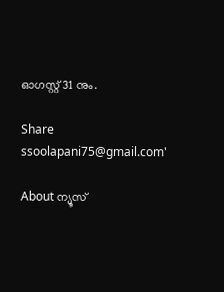ഓഗസ്റ്റ് 31 നും.

Share
ssoolapani75@gmail.com'

About ന്യൂസ്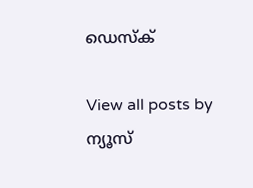ഡെസ്ക്

View all posts by ന്യൂസ്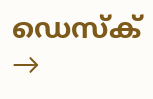ഡെസ്ക് →